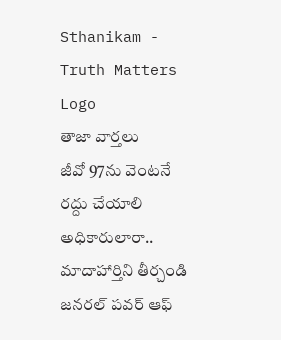Sthanikam - Truth Matters
Logo
తాజా వార్తలు
జీవో 97ను వెంటనే రద్దు చేయాలి అధికారులారా.. మాదాహార్తిని తీర్చండి జనరల్ పవర్ ఆఫ్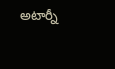అటార్నీ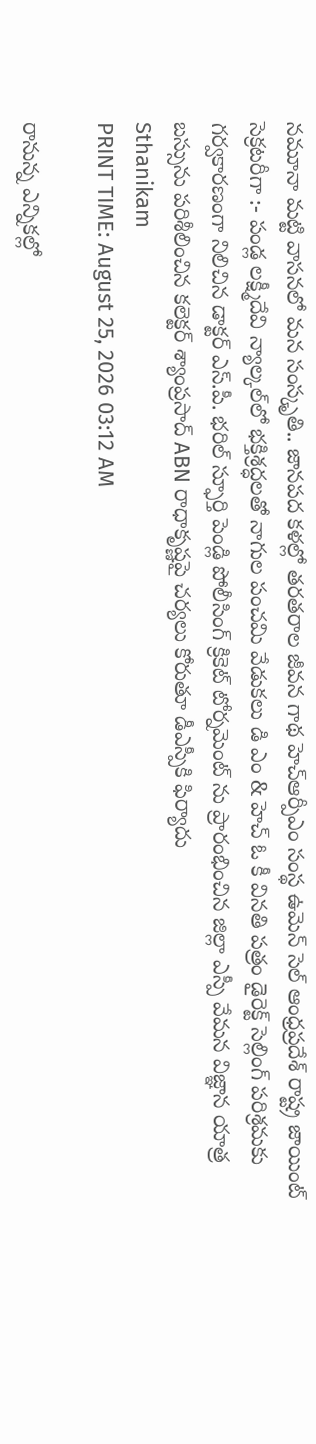నమూనా మట్టి వాసనలో మన సంస్కృతి.. జానపద కళల్లో తరతరాల జీవన గాథ హెచ్ఆర్పీఎం సంస్థ ఉమెన్ సెల్ ఆంధ్రప్రదేశ్ రాష్ట్ర జాయింట్ సెక్రటరీగా :- పండ్ల లక్ష్మీదేవి న్యాల్కల్‌లో భక్తిశ్రద్ధలతో నాగుల పంచమి వేడుకలు డి ఎం & హెచ్ ఓ కీ వినతి పత్రం డైరెక్ట్ సెల్లింగ్ పరిశ్రమకు గర్వకారణంగా నిలిచిన డాక్టర్ ఎస్.పీ. భరిల్ స్ఫూర్తి పెండ్లి పోలీసింగ్ క్రికెట్ టోర్నమెంట్ ను ప్రారంభించిన జిల్లా ఎస్పీ వేమన విజ్ఞాన యాత్ర బస్సును పరిశీలించిన కలెక్టర్ శ్యాంప్రసాద్ ABN రాధాకృష్ణపై చర్యలు కోరుతూ డీఎస్పీకి ఫిర్యాదు
Sthanikam
PRINT TIME: August 25, 2026 03:12 AM

రానున్న ఎన్నికల్లో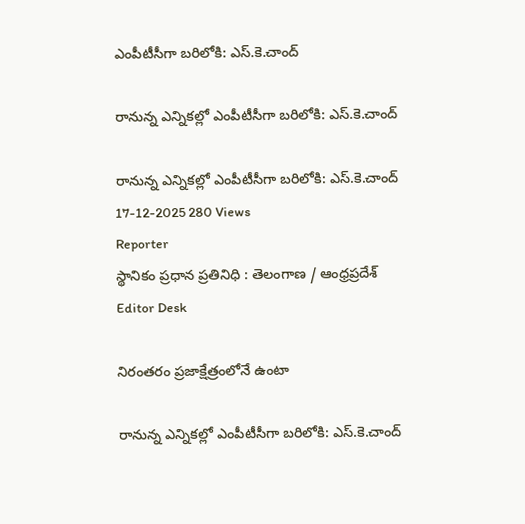ఎంపీటీసీగా బరిలోకి: ఎస్.కె.చాంద్

రానున్న ఎన్నికల్లో ఎంపీటీసీగా బరిలోకి: ఎస్.కె.చాంద్

రానున్న ఎన్నికల్లో ఎంపీటీసీగా బరిలోకి: ఎస్.కె.చాంద్
17-12-2025 280 Views
Reporter
స్థానికం ప్రధాన ప్రతినిధి : తెలంగాణ / ఆంధ్రప్రదేశ్
Editor Desk

నిరంతరం ప్రజాక్షేత్రంలోనే ఉంటా

రానున్న ఎన్నికల్లో ఎంపీటీసీగా బరిలోకి: ఎస్.కె.చాంద్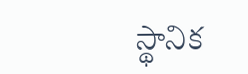స్థానిక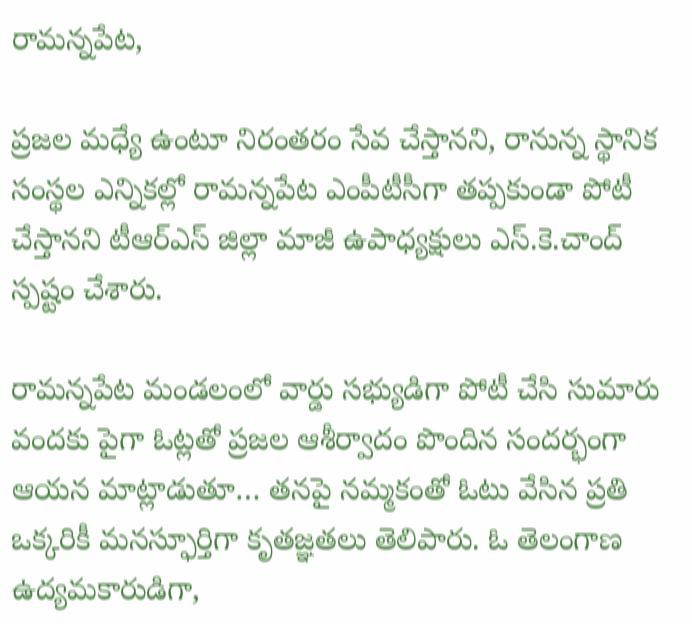రామన్నపేట,

ప్రజల మధ్యే ఉంటూ నిరంతరం సేవ చేస్తానని, రానున్న స్థానిక సంస్థల ఎన్నికల్లో రామన్నపేట ఎంపీటీసీగా తప్పకుండా పోటీ చేస్తానని టీఆర్‌ఎస్ జిల్లా మాజీ ఉపాధ్యక్షులు ఎస్.కె.చాంద్ స్పష్టం చేశారు.

రామన్నపేట మండలంలో వార్డు సభ్యుడిగా పోటీ చేసి సుమారు వందకు పైగా ఓట్లతో ప్రజల ఆశీర్వాదం పొందిన సందర్భంగా ఆయన మాట్లాడుతూ… తనపై నమ్మకంతో ఓటు వేసిన ప్రతి ఒక్కరికీ మనస్ఫూర్తిగా కృతజ్ఞతలు తెలిపారు. ఓ తెలంగాణ ఉద్యమకారుడిగా,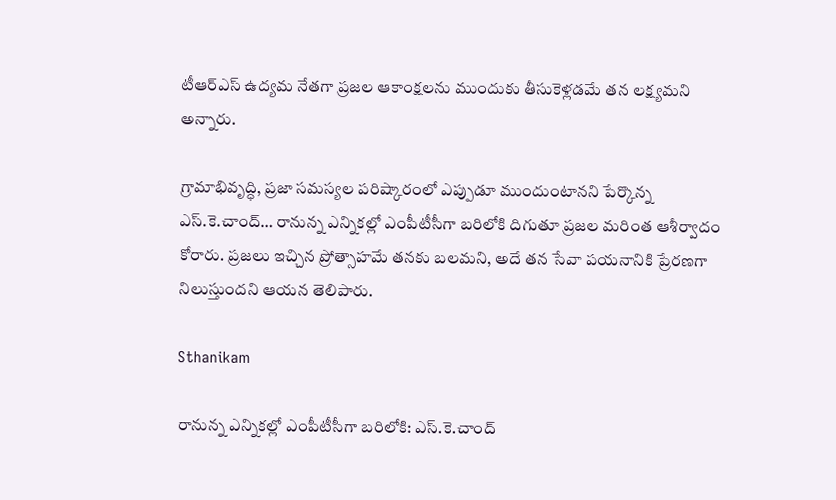టీఆర్‌ఎస్ ఉద్యమ నేతగా ప్రజల ఆకాంక్షలను ముందుకు తీసుకెళ్లడమే తన లక్ష్యమని అన్నారు.

గ్రామాభివృద్ధి, ప్రజా సమస్యల పరిష్కారంలో ఎప్పుడూ ముందుంటానని పేర్కొన్న ఎస్.కె.చాంద్… రానున్న ఎన్నికల్లో ఎంపీటీసీగా బరిలోకి దిగుతూ ప్రజల మరింత ఆశీర్వాదం కోరారు. ప్రజలు ఇచ్చిన ప్రోత్సాహమే తనకు బలమని, అదే తన సేవా పయనానికి ప్రేరణగా నిలుస్తుందని ఆయన తెలిపారు.

Sthanikam

రానున్న ఎన్నికల్లో ఎంపీటీసీగా బరిలోకి: ఎస్.కె.చాంద్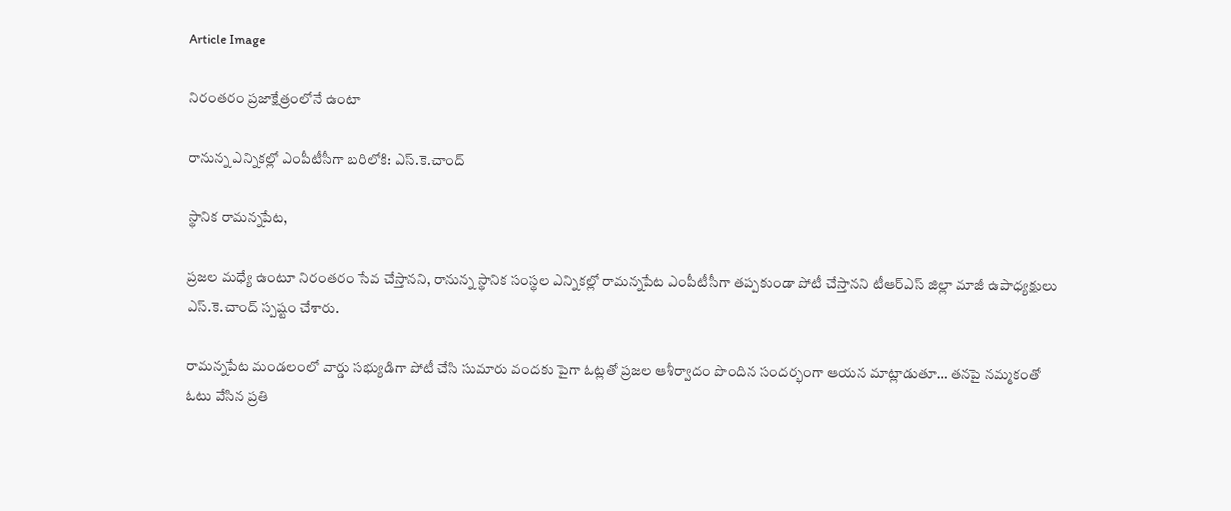Article Image

నిరంతరం ప్రజాక్షేత్రంలోనే ఉంటా

రానున్న ఎన్నికల్లో ఎంపీటీసీగా బరిలోకి: ఎస్.కె.చాంద్

స్థానిక రామన్నపేట,

ప్రజల మధ్యే ఉంటూ నిరంతరం సేవ చేస్తానని, రానున్న స్థానిక సంస్థల ఎన్నికల్లో రామన్నపేట ఎంపీటీసీగా తప్పకుండా పోటీ చేస్తానని టీఆర్‌ఎస్ జిల్లా మాజీ ఉపాధ్యక్షులు ఎస్.కె.చాంద్ స్పష్టం చేశారు.

రామన్నపేట మండలంలో వార్డు సభ్యుడిగా పోటీ చేసి సుమారు వందకు పైగా ఓట్లతో ప్రజల ఆశీర్వాదం పొందిన సందర్భంగా ఆయన మాట్లాడుతూ… తనపై నమ్మకంతో ఓటు వేసిన ప్రతి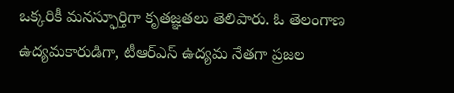ఒక్కరికీ మనస్ఫూర్తిగా కృతజ్ఞతలు తెలిపారు. ఓ తెలంగాణ ఉద్యమకారుడిగా, టీఆర్‌ఎస్ ఉద్యమ నేతగా ప్రజల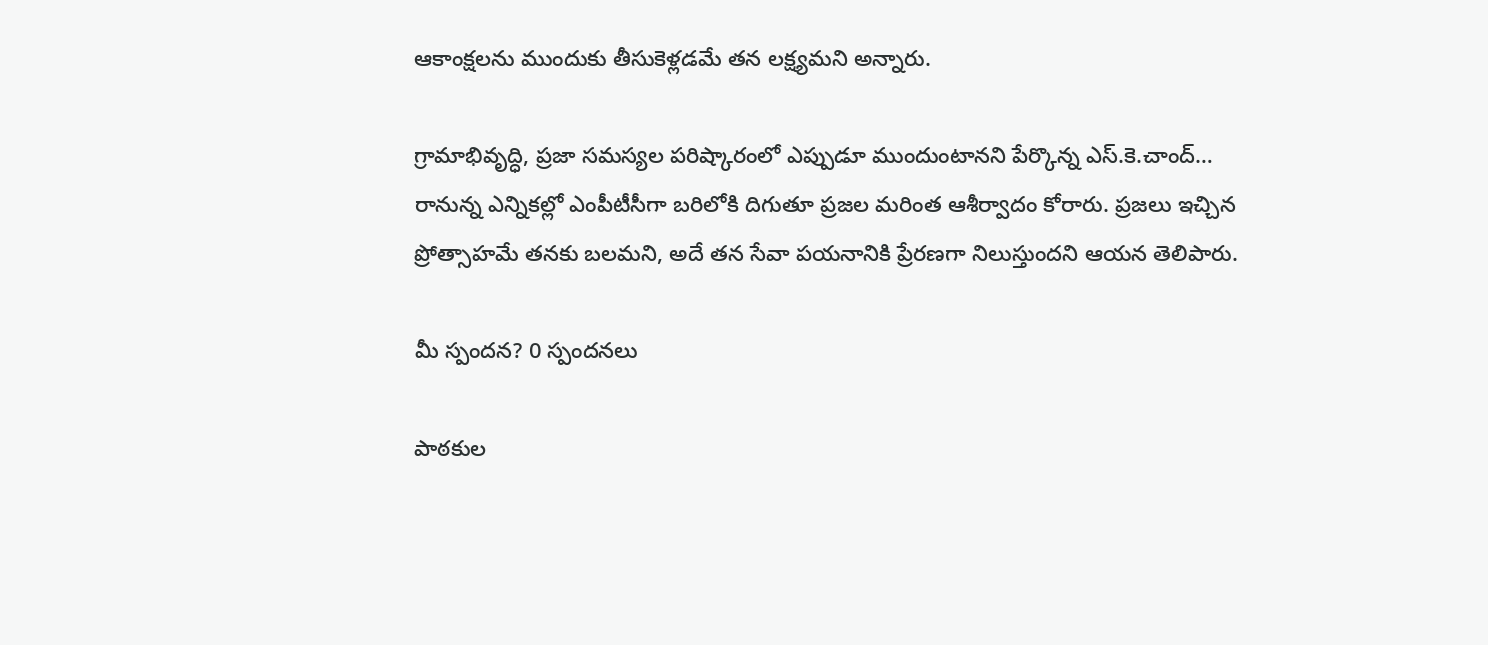ఆకాంక్షలను ముందుకు తీసుకెళ్లడమే తన లక్ష్యమని అన్నారు.

గ్రామాభివృద్ధి, ప్రజా సమస్యల పరిష్కారంలో ఎప్పుడూ ముందుంటానని పేర్కొన్న ఎస్.కె.చాంద్… రానున్న ఎన్నికల్లో ఎంపీటీసీగా బరిలోకి దిగుతూ ప్రజల మరింత ఆశీర్వాదం కోరారు. ప్రజలు ఇచ్చిన ప్రోత్సాహమే తనకు బలమని, అదే తన సేవా పయనానికి ప్రేరణగా నిలుస్తుందని ఆయన తెలిపారు.

మీ స్పందన? 0 స్పందనలు

పాఠకుల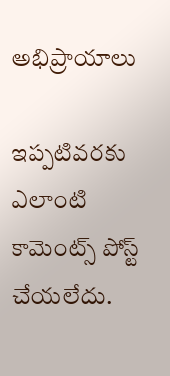అభిప్రాయాలు

ఇప్పటివరకు ఎలాంటి కామెంట్స్ పోస్ట్ చేయలేదు.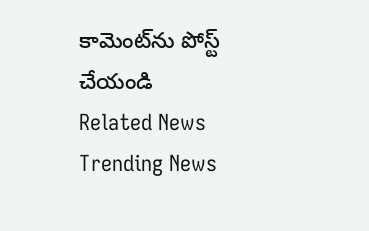కామెంట్‌ను పోస్ట్ చేయండి
Related News
Trending News